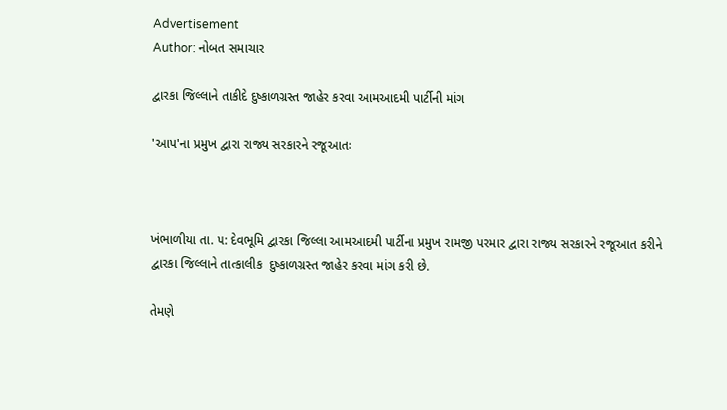Advertisement
Author: નોબત સમાચાર

દ્વારકા જિલ્લાને તાકીદે દુષ્કાળગ્રસ્ત જાહેર કરવા આમઆદમી પાર્ટીની માંગ

'આપ'ના પ્રમુખ દ્વારા રાજ્ય સરકારને રજૂઆતઃ



ખંભાળીયા તા. ૫: દેવભૂમિ દ્વારકા જિલ્લા આમઆદમી પાર્ટીના પ્રમુખ રામજી પરમાર દ્વારા રાજ્ય સરકારને રજૂઆત કરીને દ્વારકા જિલ્લાને તાત્કાલીક  દુષ્કાળગ્રસ્ત જાહેર કરવા માંગ કરી છે.

તેમણે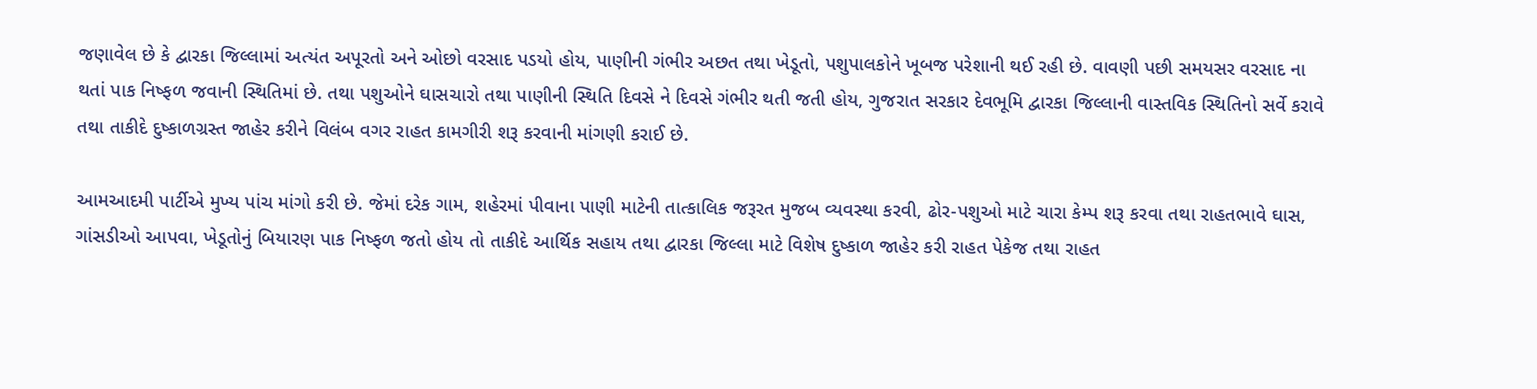જણાવેલ છે કે દ્વારકા જિલ્લામાં અત્યંત અપૂરતો અને ઓછો વરસાદ પડયો હોય, પાણીની ગંભીર અછત તથા ખેડૂતો, પશુપાલકોને ખૂબજ પરેશાની થઈ રહી છે. વાવણી પછી સમયસર વરસાદ ના થતાં પાક નિષ્ફળ જવાની સ્થિતિમાં છે. તથા પશુઓને ઘાસચારો તથા પાણીની સ્થિતિ દિવસે ને દિવસે ગંભીર થતી જતી હોય, ગુજરાત સરકાર દેવભૂમિ દ્વારકા જિલ્લાની વાસ્તવિક સ્થિતિનો સર્વે કરાવે તથા તાકીદે દુષ્કાળગ્રસ્ત જાહેર કરીને વિલંબ વગર રાહત કામગીરી શરૂ કરવાની માંગણી કરાઈ છે.

આમઆદમી પાર્ટીએ મુખ્ય પાંચ માંગો કરી છે. જેમાં દરેક ગામ, શહેરમાં પીવાના પાણી માટેની તાત્કાલિક જરૂરત મુજબ વ્યવસ્થા કરવી, ઢોર-પશુઓ માટે ચારા કેમ્પ શરૂ કરવા તથા રાહતભાવે ઘાસ, ગાંસડીઓ આપવા, ખેડૂતોનું બિયારણ પાક નિષ્ફળ જતો હોય તો તાકીદે આર્થિક સહાય તથા દ્વારકા જિલ્લા માટે વિશેષ દુષ્કાળ જાહેર કરી રાહત પેકેજ તથા રાહત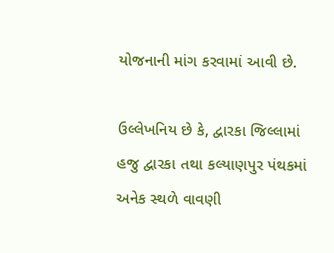યોજનાની માંગ કરવામાં આવી છે.

ઉલ્લેખનિય છે કે, દ્વારકા જિલ્લામાં હજુ દ્વારકા તથા કલ્યાણપુર પંથકમાં અનેક સ્થળે વાવણી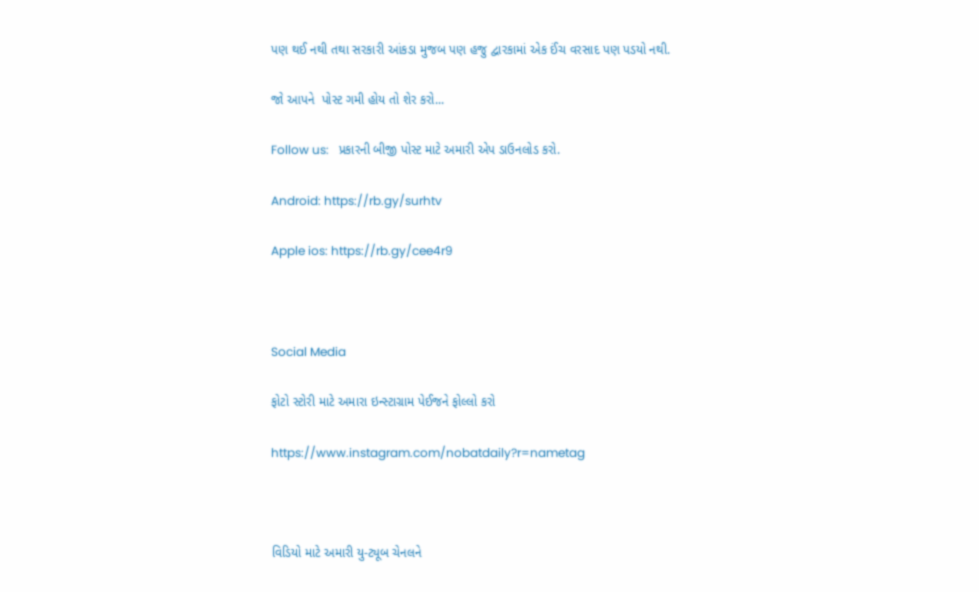પણ થઈ નથી તથા સરકારી આંકડા મુજબ પણ હજુ દ્વારકામાં એક ઈંચ વરસાદ પણ પડયો નથી.

જો આપને  પોસ્ટ ગમી હોય તો શેર કરો...

Follow us:   પ્રકારની બીજી પોસ્ટ માટે અમારી એપ ડાઉનલોડ કરો.

Android: https://rb.gy/surhtv

Apple ios: https://rb.gy/cee4r9



Social Media

ફોટો સ્ટોરી માટે અમારા ઇન્સ્ટાગ્રામ પેઈજને ફોલ્લો કરો

https://www.instagram.com/nobatdaily?r=nametag



વિડિયો માટે અમારી યુ-ટ્યૂબ ચેનલને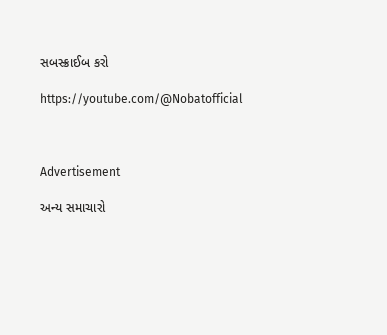સબસ્ક્રાઈબ કરો

https://youtube.com/@Nobatofficial



Advertisement

અન્ય સમાચારો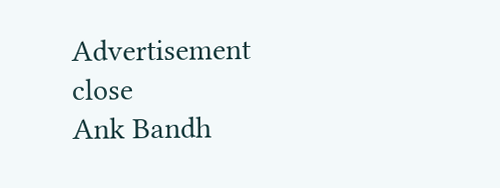Advertisement
close
Ank Bandh